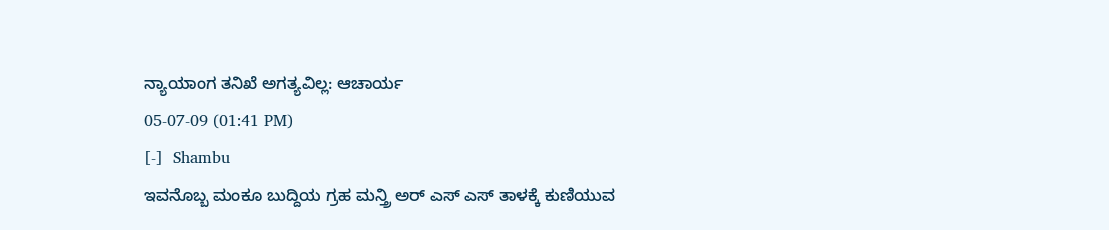ನ್ಯಾಯಾಂಗ ತನಿಖೆ ಅಗತ್ಯವಿಲ್ಲ: ಆಚಾರ್ಯ
05-07-09 (01:41 PM)
[-]  Shambu
ಇವನೊಬ್ಬ ಮಂಕೂ ಬುದ್ದಿಯ ಗ್ರಹ ಮನ್ತ್ರಿ ಅರ್ ಎಸ್ ಎಸ್ ತಾಳಕ್ಕೆ ಕುಣಿಯುವ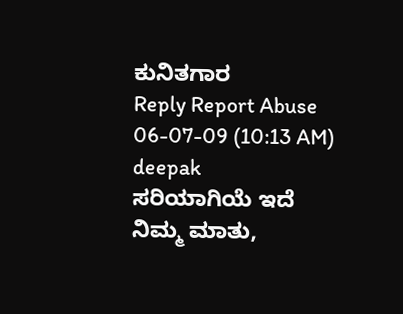ಕುನಿತಗಾರ
Reply Report Abuse
06-07-09 (10:13 AM)
deepak
ಸರಿಯಾಗಿಯೆ ಇದೆ ನಿಮ್ಮ ಮಾತು,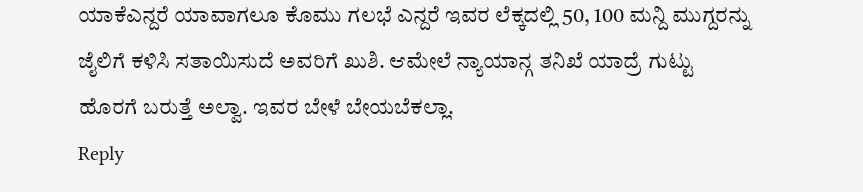ಯಾಕೆಎನ್ದರೆ ಯಾವಾಗಲೂ ಕೊಮು ಗಲಭೆ ಎನ್ದರೆ ಇವರ ಲೆಕ್ಕದಲ್ಲಿ 50, 100 ಮನ್ದಿ ಮುಗ್ದರನ್ನು ಜೈಲಿಗೆ ಕಳಿಸಿ ಸತಾಯಿಸುದೆ ಅವರಿಗೆ ಖುಶಿ. ಆಮೇಲೆ ನ್ಯಾಯಾನ್ಗ ತನಿಖೆ ಯಾದ್ರೆ ಗುಟ್ಟು ಹೊರಗೆ ಬರುತ್ತೆ ಅಲ್ವಾ. ಇವರ ಬೇಳೆ ಬೇಯಬೆಕಲ್ಲಾ.
Reply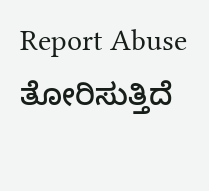Report Abuse
ತೋರಿಸುತ್ತಿದೆ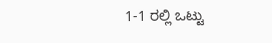1-1 ರಲ್ಲಿ ಒಟ್ಟು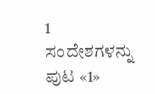1 ಸಂದೇಶಗಳನ್ನು
ಪುಟ «1»